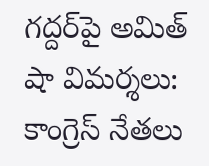గద్దర్‌పై అమిత్ షా విమర్శలు: కాంగ్రెస్ నేత‌లు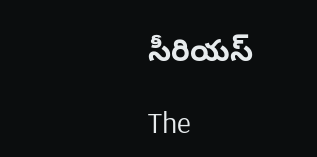సీరియ‌స్‌

The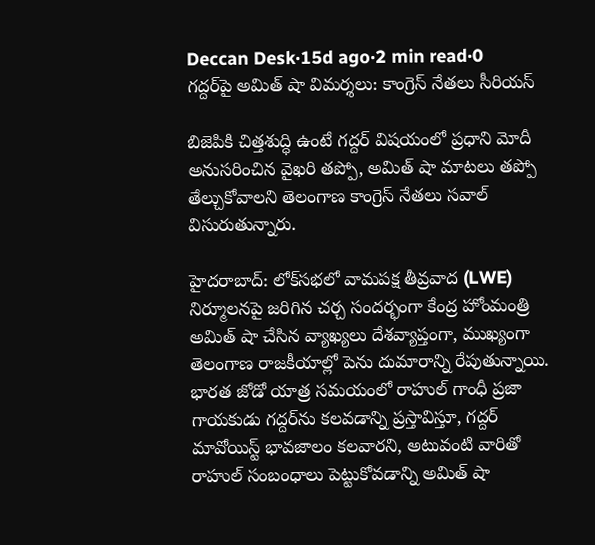Deccan Desk·15d ago·2 min read·0
గద్దర్‌పై అమిత్ షా విమర్శలు: కాంగ్రెస్ నేత‌లు సీరియ‌స్‌

బిజెపికి చిత్తశుద్ధి ఉంటే గద్దర్ విషయంలో ప్రధాని మోదీ అనుసరించిన వైఖరి తప్పో, అమిత్ షా మాటలు తప్పో తేల్చుకోవాలని తెలంగాణ కాంగ్రెస్ నేతలు సవాల్ విసురుతున్నారు.

హైద‌రాబాద్‌: లోక్‌సభలో వామపక్ష తీవ్రవాద (LWE) నిర్మూలనపై జరిగిన చర్చ సందర్భంగా కేంద్ర హోంమంత్రి అమిత్ షా చేసిన వ్యాఖ్యలు దేశవ్యాప్తంగా, ముఖ్యంగా తెలంగాణ రాజకీయాల్లో పెను దుమారాన్ని రేపుతున్నాయి. భారత జోడో యాత్ర సమయంలో రాహుల్ గాంధీ ప్రజా గాయకుడు గద్దర్‌ను కలవడాన్ని ప్రస్తావిస్తూ, గద్దర్ మావోయిస్ట్ భావజాలం కలవారని, అటువంటి వారితో రాహుల్ సంబంధాలు పెట్టుకోవడాన్ని అమిత్ షా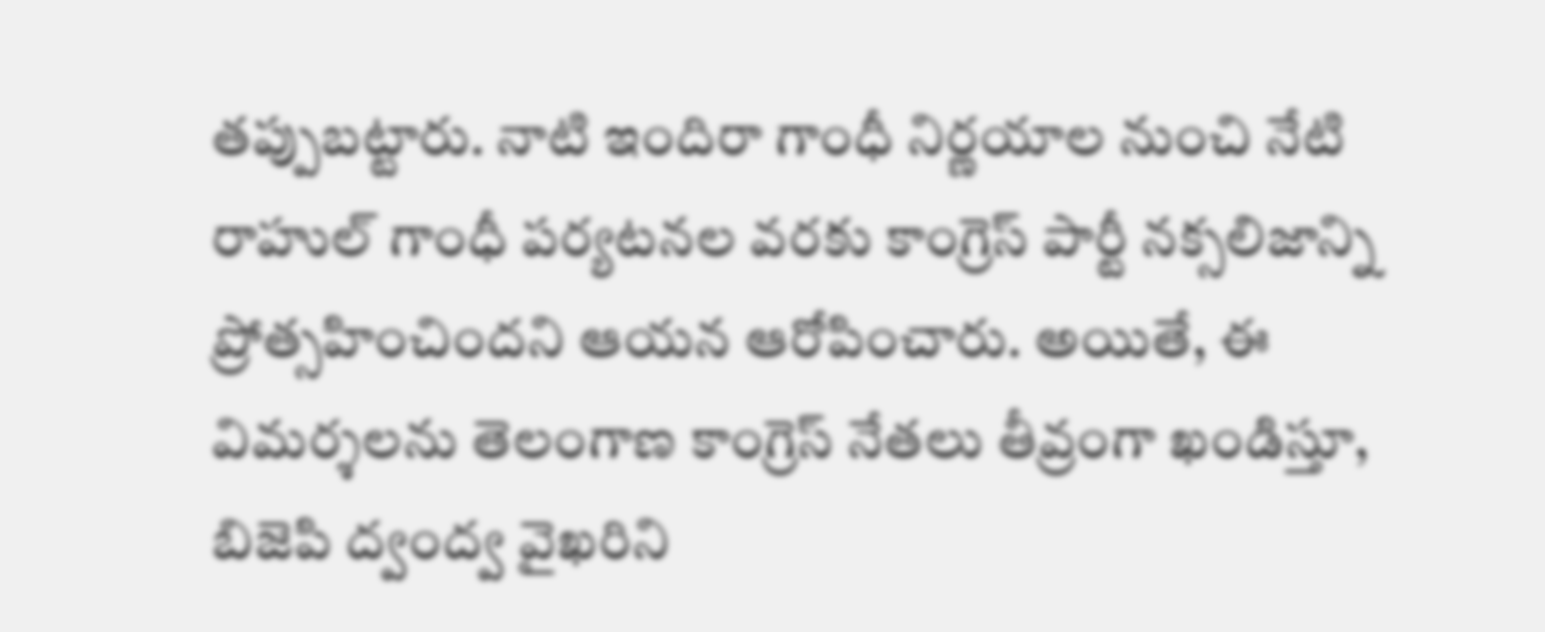త‌ప్పుబ‌ట్టారు. నాటి ఇందిరా గాంధీ నిర్ణయాల నుంచి నేటి రాహుల్ గాంధీ పర్యటనల వరకు కాంగ్రెస్ పార్టీ నక్సలిజాన్ని ప్రోత్సహించిందని ఆయన ఆరోపించారు. అయితే, ఈ విమర్శలను తెలంగాణ కాంగ్రెస్ నేతలు తీవ్రంగా ఖండిస్తూ, బిజెపి ద్వంద్వ వైఖరిని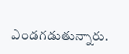ఎండగడుతున్నారు.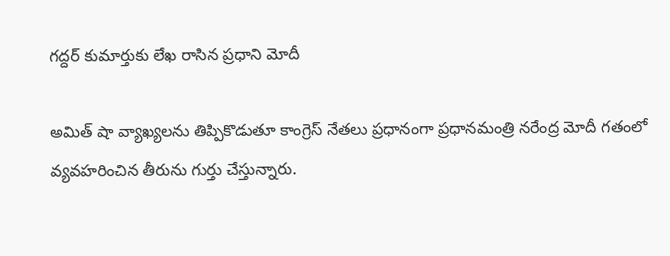గ‌ద్ద‌ర్ కుమార్తుకు లేఖ రాసిన ప్ర‌ధాని మోదీ

అమిత్ షా వ్యాఖ్యలను తిప్పికొడుతూ కాంగ్రెస్ నేతలు ప్రధానంగా ప్రధానమంత్రి నరేంద్ర మోదీ గతంలో వ్యవహరించిన తీరును గుర్తు చేస్తున్నారు.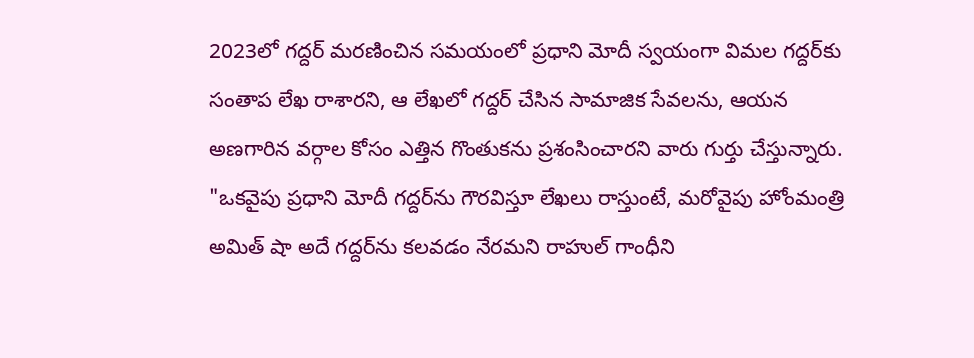2023లో గద్దర్ మరణించిన సమయంలో ప్ర‌ధాని మోదీ స్వయంగా విమల గ‌ద్ద‌ర్‌కు సంతాప లేఖ రాశారని, ఆ లేఖలో గద్దర్ చేసిన సామాజిక సేవలను, ఆయన అణగారిన వర్గాల కోసం ఎత్తిన గొంతుకను ప్రశంసించారని వారు గుర్తు చేస్తున్నారు. "ఒకవైపు ప్రధాని మోదీ గద్దర్‌ను గౌరవిస్తూ లేఖలు రాస్తుంటే, మరోవైపు హోంమంత్రి అమిత్ షా అదే గద్దర్‌ను కలవడం నేరమని రాహుల్ గాంధీని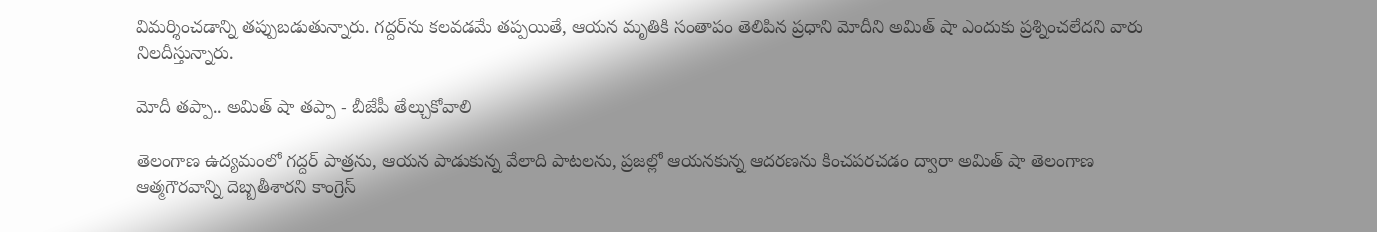విమర్శించడాన్ని త‌ప్పుబ‌డుతున్నారు. గద్దర్‌ను కలవడమే తప్పయితే, ఆయన మృతికి సంతాపం తెలిపిన ప్రధాని మోదీని అమిత్ షా ఎందుకు ప్రశ్నించలేదని వారు నిలదీస్తున్నారు.

మోదీ త‌ప్పా.. అమిత్ షా త‌ప్పా - బీజేపీ తేల్చుకోవాలి

తెలంగాణ ఉద్యమంలో గద్దర్ పాత్రను, ఆయన పాడుకున్న వేలాది పాటలను, ప్రజల్లో ఆయనకున్న ఆదరణను కించపరచడం ద్వారా అమిత్ షా తెలంగాణ ఆత్మగౌరవాన్ని దెబ్బతీశారని కాంగ్రెస్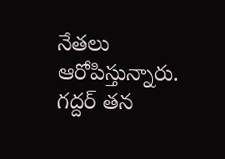నేతలు ఆరోపిస్తున్నారు. గద్దర్ తన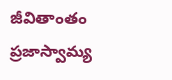జీవితాంతం ప్రజాస్వామ్య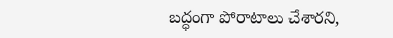బద్ధంగా పోరాటాలు చేశారని,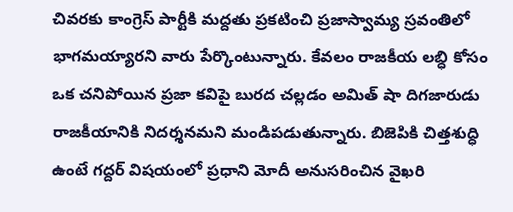చివరకు కాంగ్రెస్ పార్టీకి మద్దతు ప్రకటించి ప్రజాస్వామ్య స్రవంతిలో భాగమయ్యారని వారు పేర్కొంటున్నారు. కేవలం రాజకీయ లబ్ధి కోసం ఒక చనిపోయిన ప్రజా కవిపై బురద చల్లడం అమిత్ షా దిగ‌జారుడు రాజ‌కీయానికి నిద‌ర్శ‌న‌మ‌ని మండిప‌డుతున్నారు. బిజెపికి చిత్తశుద్ధి ఉంటే గద్దర్ విషయంలో ప్రధాని మోదీ అనుసరించిన వైఖరి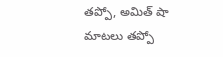తప్పో, అమిత్ షా మాటలు తప్పో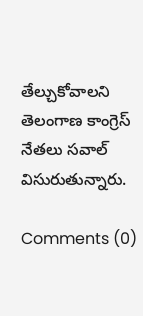తేల్చుకోవాలని తెలంగాణ కాంగ్రెస్ నేతలు సవాల్ విసురుతున్నారు.

Comments (0)